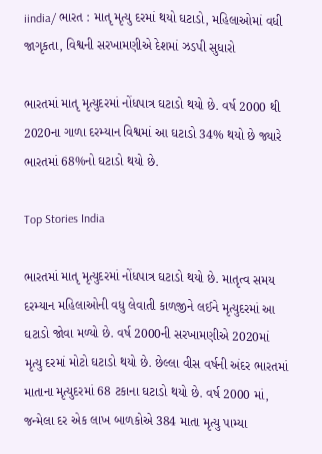iindia/ ભારત : માતૃ મૃત્યુ દરમાં થયો ઘટાડો, મહિલાઓમાં વધી જાગૃકતા, વિશ્વની સરખામણીએ દેશમાં ઝડપી સુધારો

ભારતમાં માતૃ મૃત્યુદરમાં નોંધપાત્ર ઘટાડો થયો છે. વર્ષ 2000 થી 2020ના ગાળા દરમ્યાન વિશ્વમાં આ ઘટાડો 34% થયો છે જ્યારે ભારતમાં 68%નો ઘટાડો થયો છે.

Top Stories India

ભારતમાં માતૃ મૃત્યુદરમાં નોંધપાત્ર ઘટાડો થયો છે. માતૃત્વ સમય દરમ્યાન મહિલાઓની વધુ લેવાતી કાળજીને લઈને મૃત્યુદરમાં આ ઘટાડો જોવા મળ્યો છે. વર્ષ 2000ની સરખામણીએ 2020માં મૃત્યુ દરમાં મોટો ઘટાડો થયો છે. છેલ્લા વીસ વર્ષની અંદર ભારતમાં માતાના મૃત્યુદરમાં 68 ટકાના ઘટાડો થયો છે. વર્ષ 2000 માં, જન્મેલા દર એક લાખ બાળકોએ 384 માતા મૃત્યુ પામ્યા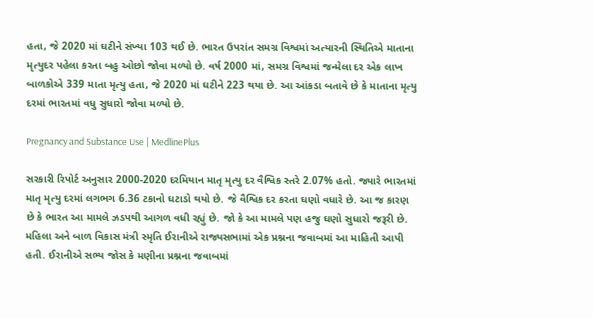હતા, જે 2020 માં ઘટીને સંખ્યા 103 થઈ છે. ભારત ઉપરાંત સમગ્ર વિશ્વમાં અત્યારની સ્થિતિએ માતાના મૃત્યુદર પહેલા કરતા બહુ ઓછો જોવા મળ્યો છે. વર્ષ 2000 માં, સમગ્ર વિશ્વમાં જન્મેલા દર એક લાખ બાળકોએ 339 માતા મૃત્યુ હતા, જે 2020 માં ઘટીને 223 થયા છે. આ આંકડા બતાવે છે કે માતાના મૃત્યુ દરમાં ભારતમાં વધુ સુધારો જોવા મળ્યો છે.

Pregnancy and Substance Use | MedlinePlus

સરકારી રિપોર્ટ અનુસાર 2000-2020 દરમિયાન માતૃ મૃત્યુ દર વૈશ્વિક સ્તરે 2.07% હતો. જ્યારે ભારતમાં માતૃ મૃત્યુ દરમાં લગભગ 6.36 ટકાનો ઘટાડો થયો છે. જે વૈશ્વિક દર કરતા ઘણો વધારે છે. આ જ કારણ છે કે ભારત આ મામલે ઝડપથી આગળ વધી રહ્યું છે. જો કે આ મામલે પણ હજુ ઘણો સુધારો જરૂરી છે. મહિલા અને બાળ વિકાસ મંત્રી સ્મૃતિ ઈરાનીએ રાજ્યસભામાં એક પ્રશ્નના જવાબમાં આ માહિતી આપી હતી. ઈરાનીએ સભ્ય જોસ કે મણીના પ્રશ્નના જવાબમાં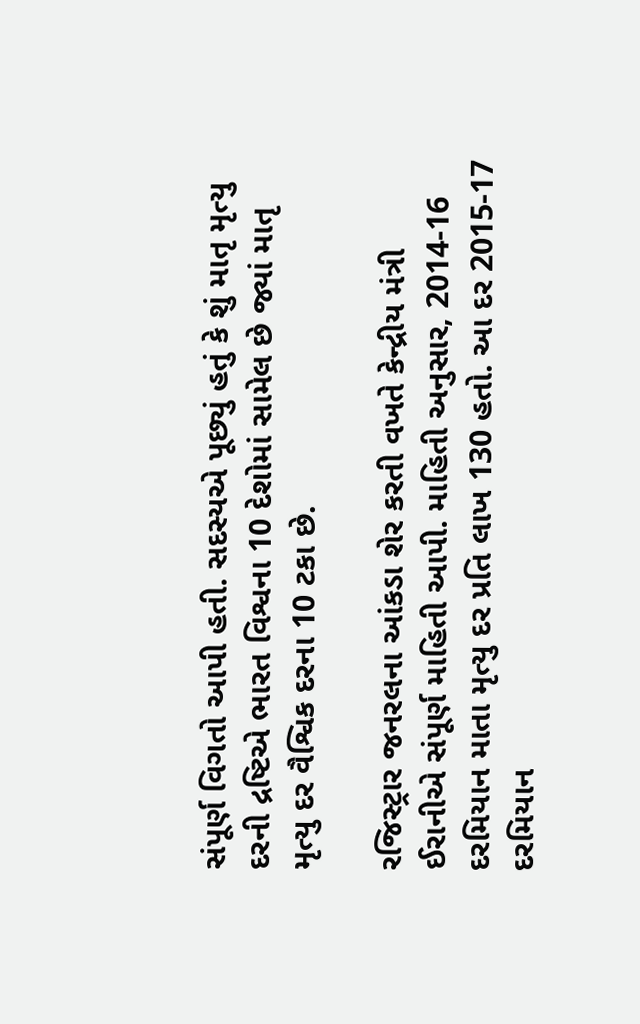સંપૂર્ણ વિગતો આપી હતી. સદસ્યએ પૂછ્યું હતું કે શું માતૃ મૃત્યુ દરની દ્રષ્ટિએ ભારત વિશ્વના 10 દેશોમાં સામેલ છે જ્યાં માતૃ મૃત્યુ દર વૈશ્વિક દરના 10 ટકા છે.

રજિસ્ટ્રાર જનરલના આંકડા શેર કરતી વખતે કેન્દ્રીય મંત્રી ઈરાનીએ સંપૂર્ણ માહિતી આપી. માહિતી અનુસાર, 2014-16 દરમિયાન માતા મૃત્યુ દર પ્રતિ લાખ 130 હતો. આ દર 2015-17 દરમિયાન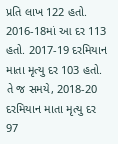પ્રતિ લાખ 122 હતો. 2016-18માં આ દર 113 હતો. 2017-19 દરમિયાન માતા મૃત્યુ દર 103 હતો. તે જ સમયે, 2018-20 દરમિયાન માતા મૃત્યુ દર 97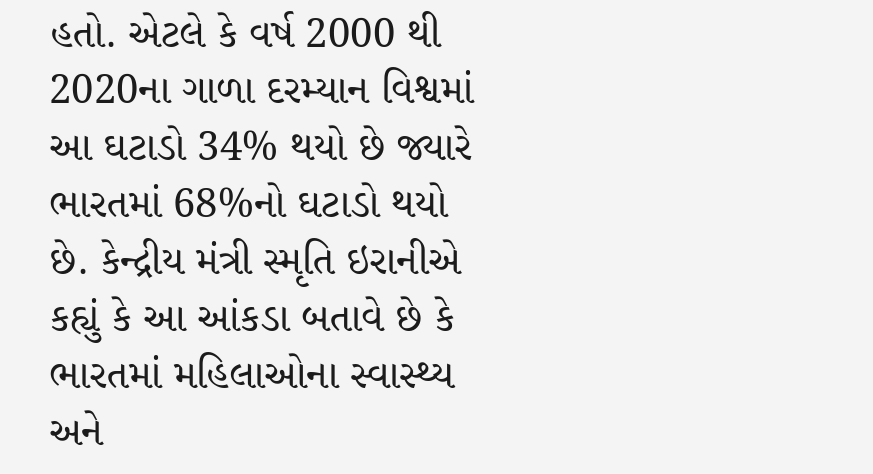હતો. એટલે કે વર્ષ 2000 થી 2020ના ગાળા દરમ્યાન વિશ્વમાં આ ઘટાડો 34% થયો છે જ્યારે ભારતમાં 68%નો ઘટાડો થયો છે. કેન્દ્રીય મંત્રી સ્મૃતિ ઇરાનીએ કહ્યું કે આ આંકડા બતાવે છે કે ભારતમાં મહિલાઓના સ્વાસ્થ્ય અને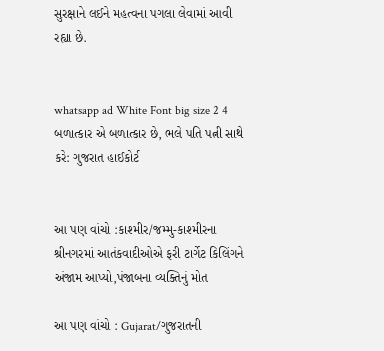સુરક્ષાને લઈને મહત્વના પગલા લેવામાં આવી રહ્યા છે.


whatsapp ad White Font big size 2 4 બળાત્કાર એ બળાત્કાર છે, ભલે પતિ પત્ની સાથે કરે: ગુજરાત હાઈકોર્ટ


આ પણ વાંચો :કાશ્મીર/જમ્મુ-કાશ્મીરના શ્રીનગરમાં આતંકવાદીઓએ ફરી ટાર્ગેટ કિલિંગને અંજામ આપ્યો,પંજાબના વ્યક્તિનું મોત

આ પણ વાંચો : Gujarat/ગુજરાતની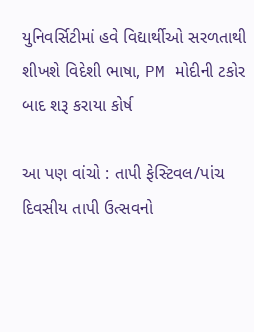યુનિવર્સિટીમાં હવે વિદ્યાર્થીઓ સરળતાથી શીખશે વિદેશી ભાષા, PM મોદીની ટકોર બાદ શરૂ કરાયા કોર્ષ

આ પણ વાંચો : તાપી ફેસ્ટિવલ/પાંચ દિવસીય તાપી ઉત્સવનો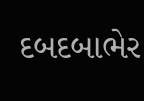દબદબાભેર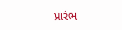પ્રારંભ